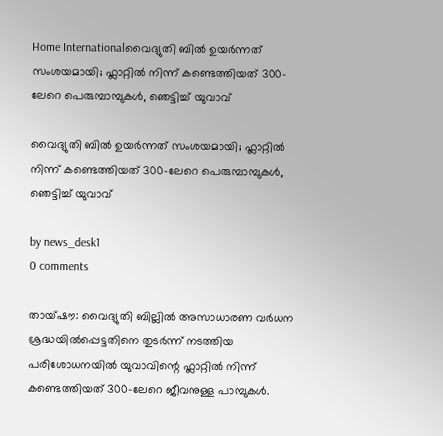Home Internationalവൈദ്യുതി ബിൽ ഉയർന്നത് സംശയമായി; ഫ്ലാറ്റിൽ നിന്ന് കണ്ടെത്തിയത് 300-ലേറെ പെരുമ്പാമ്പുകൾ, ഞെട്ടിച്ച് യുവാവ്

വൈദ്യുതി ബിൽ ഉയർന്നത് സംശയമായി; ഫ്ലാറ്റിൽ നിന്ന് കണ്ടെത്തിയത് 300-ലേറെ പെരുമ്പാമ്പുകൾ, ഞെട്ടിച്ച് യുവാവ്

by news_desk1
0 comments

തായ്‌ഷൗ: വൈദ്യുതി ബില്ലിൽ അസാധാരണ വർധന ശ്രദ്ധയിൽപ്പെട്ടതിനെ തുടർന്ന് നടത്തിയ പരിശോധനയിൽ യുവാവിന്റെ ഫ്ലാറ്റിൽ നിന്ന് കണ്ടെത്തിയത് 300-ലേറെ ജീവനുള്ള പാമ്പുകൾ.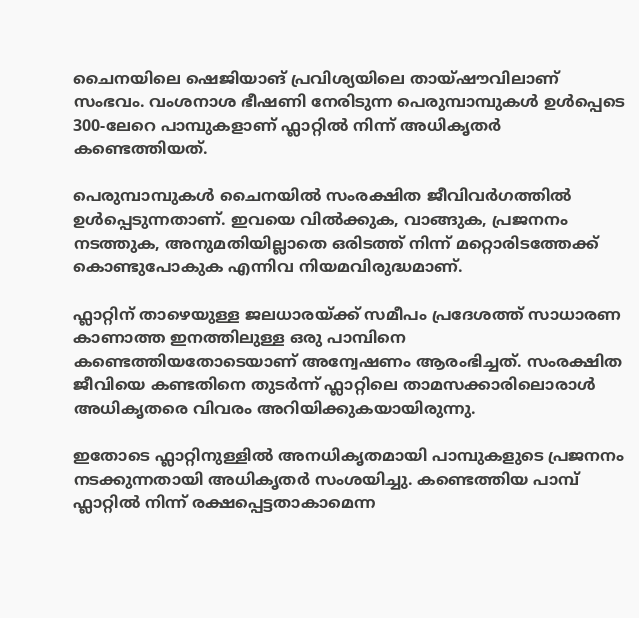ചൈനയിലെ ഷെജിയാങ് പ്രവിശ്യയിലെ തായ്‌ഷൗവിലാണ് സംഭവം. വംശനാശ ഭീഷണി നേരിടുന്ന പെരുമ്പാമ്പുകൾ ഉൾപ്പെടെ 300-ലേറെ പാമ്പുകളാണ് ഫ്ലാറ്റിൽ നിന്ന് അധികൃതർ കണ്ടെത്തിയത്.

പെരുമ്പാമ്പുകൾ ചൈനയിൽ സംരക്ഷിത ജീവിവർഗത്തിൽ ഉൾപ്പെടുന്നതാണ്. ഇവയെ വിൽക്കുക, വാങ്ങുക, പ്രജനനം നടത്തുക, അനുമതിയില്ലാതെ ഒരിടത്ത് നിന്ന് മറ്റൊരിടത്തേക്ക് കൊണ്ടുപോകുക എന്നിവ നിയമവിരുദ്ധമാണ്.

ഫ്ലാറ്റിന് താഴെയുള്ള ജലധാരയ്ക്ക് സമീപം പ്രദേശത്ത് സാധാരണ കാണാത്ത ഇനത്തിലുള്ള ഒരു പാമ്പിനെ കണ്ടെത്തിയതോടെയാണ് അന്വേഷണം ആരംഭിച്ചത്. സംരക്ഷിത ജീവിയെ കണ്ടതിനെ തുടർന്ന് ഫ്ലാറ്റിലെ താമസക്കാരിലൊരാൾ അധികൃതരെ വിവരം അറിയിക്കുകയായിരുന്നു.

ഇതോടെ ഫ്ലാറ്റിനുള്ളിൽ അനധികൃതമായി പാമ്പുകളുടെ പ്രജനനം നടക്കുന്നതായി അധികൃതർ സംശയിച്ചു. കണ്ടെത്തിയ പാമ്പ് ഫ്ലാറ്റിൽ നിന്ന് രക്ഷപ്പെട്ടതാകാമെന്ന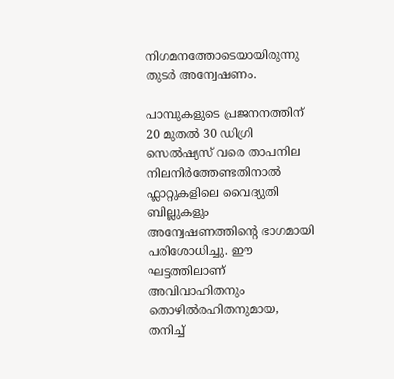നിഗമനത്തോടെയായിരുന്നു തുടർ അന്വേഷണം.

പാമ്പുകളുടെ പ്രജനനത്തിന് 20 മുതൽ 30 ഡിഗ്രി സെൽഷ്യസ് വരെ താപനില നിലനിർത്തേണ്ടതിനാൽ ഫ്ലാറ്റുകളിലെ വൈദ്യുതി ബില്ലുകളും അന്വേഷണത്തിന്റെ ഭാഗമായി പരിശോധിച്ചു. ഈ ഘട്ടത്തിലാണ് അവിവാഹിതനും തൊഴിൽരഹിതനുമായ, തനിച്ച്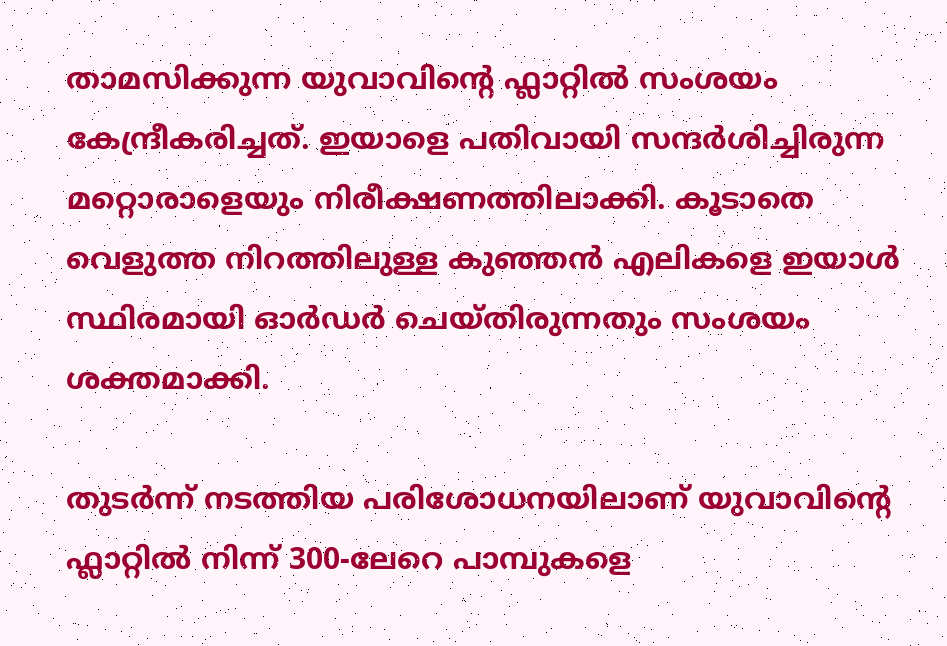താമസിക്കുന്ന യുവാവിന്റെ ഫ്ലാറ്റിൽ സംശയം കേന്ദ്രീകരിച്ചത്. ഇയാളെ പതിവായി സന്ദർശിച്ചിരുന്ന മറ്റൊരാളെയും നിരീക്ഷണത്തിലാക്കി. കൂടാതെ വെളുത്ത നിറത്തിലുള്ള കുഞ്ഞൻ എലികളെ ഇയാൾ സ്ഥിരമായി ഓർഡർ ചെയ്തിരുന്നതും സംശയം ശക്തമാക്കി.

തുടർന്ന് നടത്തിയ പരിശോധനയിലാണ് യുവാവിന്റെ ഫ്ലാറ്റിൽ നിന്ന് 300-ലേറെ പാമ്പുകളെ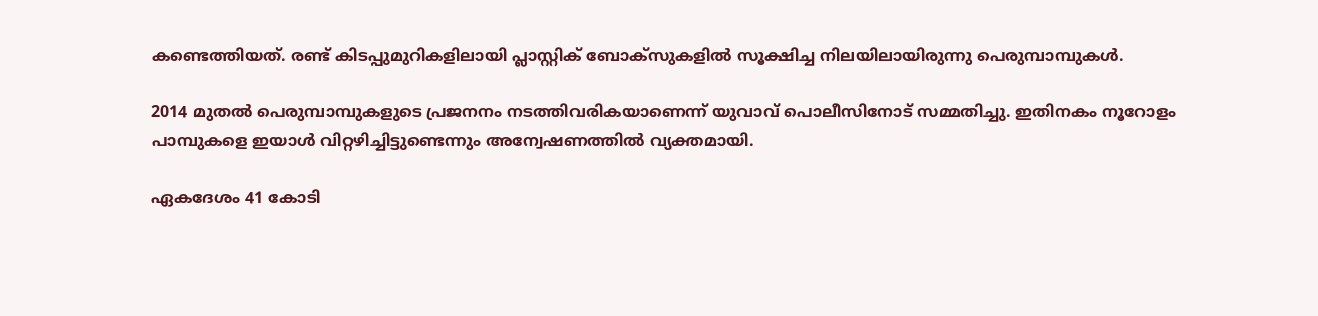കണ്ടെത്തിയത്. രണ്ട് കിടപ്പുമുറികളിലായി പ്ലാസ്റ്റിക് ബോക്സുകളിൽ സൂക്ഷിച്ച നിലയിലായിരുന്നു പെരുമ്പാമ്പുകൾ.

2014 മുതൽ പെരുമ്പാമ്പുകളുടെ പ്രജനനം നടത്തിവരികയാണെന്ന് യുവാവ് പൊലീസിനോട് സമ്മതിച്ചു. ഇതിനകം നൂറോളം പാമ്പുകളെ ഇയാൾ വിറ്റഴിച്ചിട്ടുണ്ടെന്നും അന്വേഷണത്തിൽ വ്യക്തമായി.

ഏകദേശം 41 കോടി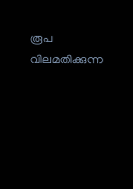രൂപ വിലമതിക്കുന്ന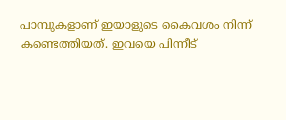പാമ്പുകളാണ് ഇയാളുടെ കൈവശം നിന്ന് കണ്ടെത്തിയത്. ഇവയെ പിന്നീട്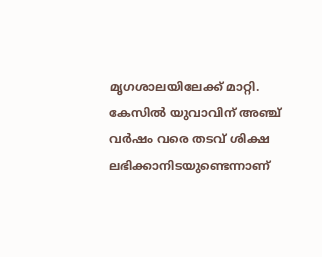മൃഗശാലയിലേക്ക് മാറ്റി. കേസിൽ യുവാവിന് അഞ്ച് വർഷം വരെ തടവ് ശിക്ഷ ലഭിക്കാനിടയുണ്ടെന്നാണ്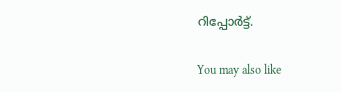റിപ്പോർട്ട്.

You may also like